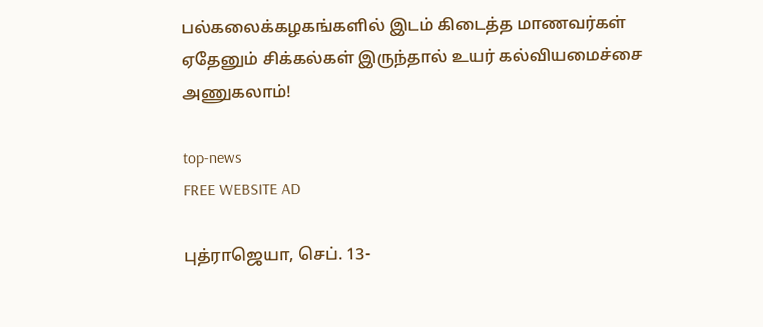பல்கலைக்கழகங்களில் இடம் கிடைத்த மாணவர்கள் ஏதேனும் சிக்கல்கள் இருந்தால் உயர் கல்வியமைச்சை அணுகலாம்!

top-news
FREE WEBSITE AD

புத்ராஜெயா, செப். 13-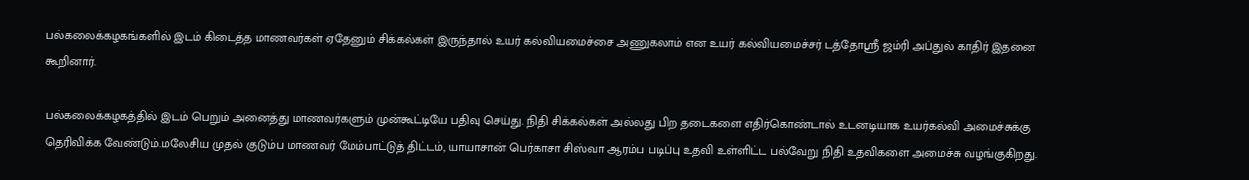பல்கலைக்கழகங்களில் இடம் கிடைத்த மாணவர்கள் ஏதேனும் சிக்கல்கள் இருந்தால் உயர் கல்வியமைச்சை அணுகலாம் என உயர் கல்வியமைச்சர் டத்தோஸ்ரீ ஜம்ரி அப்துல் காதிர் இதனை கூறினார்.

பல்கலைக்கழகத்தில் இடம் பெறும் அனைத்து மாணவர்களும் முன்கூட்டியே பதிவு செய்து. நிதி சிக்கல்கள் அல்லது பிற தடைகளை எதிர்கொண்டால் உடனடியாக உயர்கல்வி அமைச்சுக்கு தெரிவிக்க வேண்டும்.மலேசிய முதல் குடும்ப மாணவர் மேம்பாட்டுத் திட்டம், யாயாசான் பெர்காசா சிஸ்வா ஆரம்ப படிப்பு உதவி உள்ளிட்ட பல்வேறு நிதி உதவிகளை அமைச்சு வழங்குகிறது.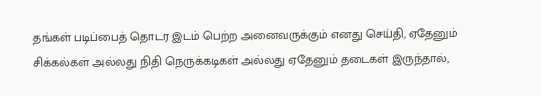தங்கள் படிப்பைத் தொடர இடம் பெற்ற அனைவருக்கும் எனது செய்தி, ஏதேனும் சிக்கல்கள் அல்லது நிதி நெருக்கடிகள் அல்லது ஏதேனும் தடைகள் இருந்தால்,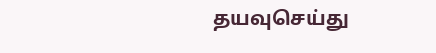தயவுசெய்து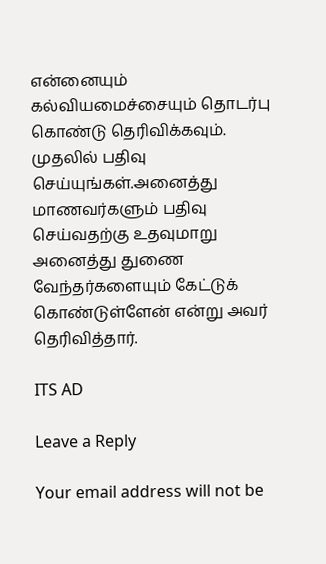என்னையும் கல்வியமைச்சையும் தொடர்பு கொண்டு தெரிவிக்கவும். முதலில் பதிவு செய்யுங்கள்.அனைத்து மாணவர்களும் பதிவு செய்வதற்கு உதவுமாறு அனைத்து துணை வேந்தர்களையும் கேட்டுக் கொண்டுள்ளேன் என்று அவர் தெரிவித்தார்.

ITS AD

Leave a Reply

Your email address will not be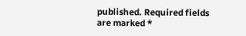published. Required fields are marked *